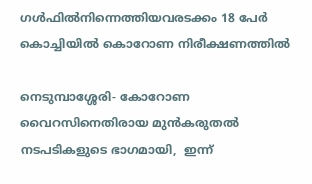ഗള്‍ഫില്‍നിന്നെത്തിയവരടക്കം 18 പേര്‍ കൊച്ചിയില്‍ കൊറോണ നിരീക്ഷണത്തില്‍

നെടുമ്പാശ്ശേരി- കോറോണ വൈറസിനെതിരായ മുന്‍കരുതല്‍ നടപടികളുടെ ഭാഗമായി,  ഇന്ന്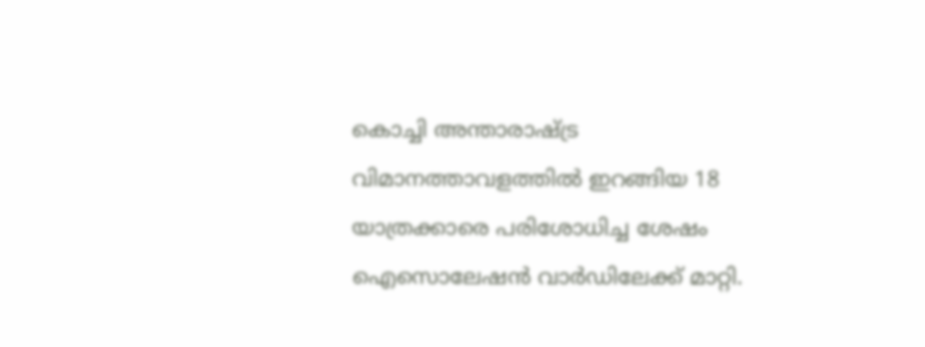കൊച്ചി അന്താരാഷ്ട്ര വിമാനത്താവളത്തില്‍ ഇറങ്ങിയ 18 യാത്രക്കാരെ പരിശോധിച്ച ശേഷം ഐസൊലേഷന്‍ വാര്‍ഡിലേക്ക് മാറ്റി.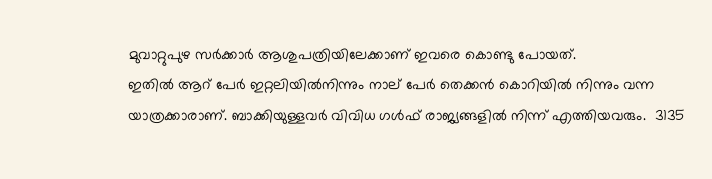മുവാറ്റുപുഴ സര്‍ക്കാര്‍ ആശുപത്രിയിലേക്കാണ് ഇവരെ കൊണ്ടു പോയത്.
ഇതില്‍ ആറ് പേര്‍ ഇറ്റലിയില്‍നിന്നും നാല് പേര്‍ തെക്കന്‍ കൊറിയില്‍ നിന്നും വന്ന യാത്രക്കാരാണ്. ബാക്കിയുള്ളവര്‍ വിവിധ ഗള്‍ഫ് രാജ്യങ്ങളില്‍ നിന്ന് എത്തിയവരും.  3135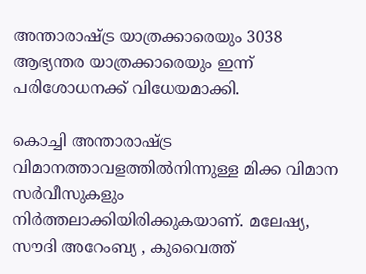അന്താരാഷ്ട്ര യാത്രക്കാരെയും 3038 ആഭ്യന്തര യാത്രക്കാരെയും ഇന്ന് പരിശോധനക്ക് വിധേയമാക്കി.

കൊച്ചി അന്താരാഷ്ട്ര വിമാനത്താവളത്തില്‍നിന്നുള്ള മിക്ക വിമാന സര്‍വീസുകളും നിര്‍ത്തലാക്കിയിരിക്കുകയാണ്. മലേഷ്യ, സൗദി അറേംബ്യ , കുവൈത്ത്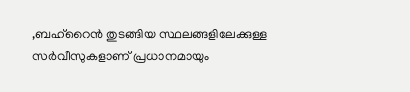,ബഹ്‌റൈന്‍ തുടങ്ങിയ സ്ഥലങ്ങളിലേക്കുള്ള സര്‍വീസുകളാണ് പ്രധാനമായും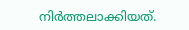നിര്‍ത്തലാക്കിയത്.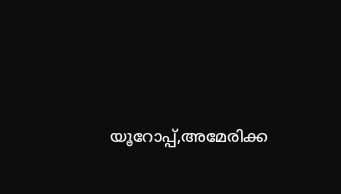യൂറോപ്പ്,അമേരിക്ക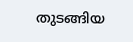തുടങ്ങിയ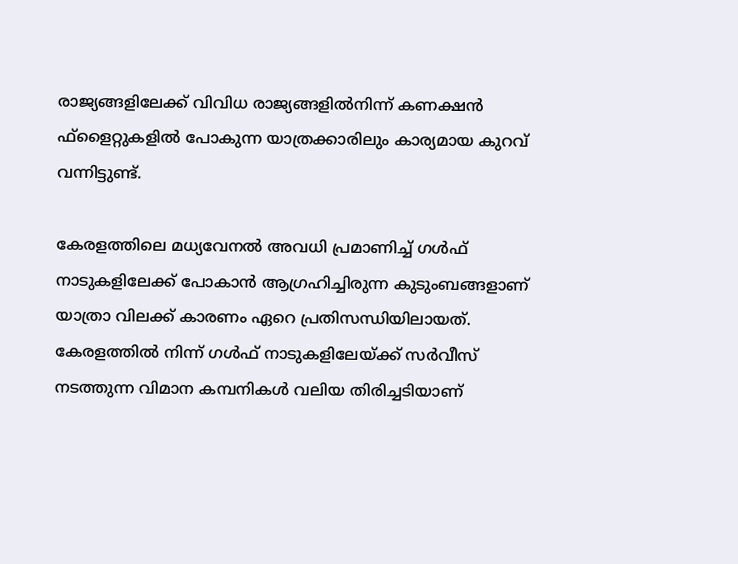രാജ്യങ്ങളിലേക്ക് വിവിധ രാജ്യങ്ങളില്‍നിന്ന് കണക്ഷന്‍ ഫ്‌ളൈറ്റുകളില്‍ പോകുന്ന യാത്രക്കാരിലും കാര്യമായ കുറവ് വന്നിട്ടുണ്ട്.

കേരളത്തിലെ മധ്യവേനല്‍ അവധി പ്രമാണിച്ച് ഗള്‍ഫ് നാടുകളിലേക്ക് പോകാന്‍ ആഗ്രഹിച്ചിരുന്ന കുടുംബങ്ങളാണ് യാത്രാ വിലക്ക് കാരണം ഏറെ പ്രതിസന്ധിയിലായത്. കേരളത്തില്‍ നിന്ന് ഗള്‍ഫ് നാടുകളിലേയ്ക്ക് സര്‍വീസ് നടത്തുന്ന വിമാന കമ്പനികള്‍ വലിയ തിരിച്ചടിയാണ്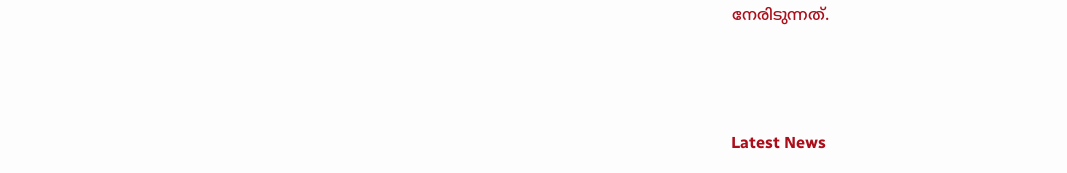നേരിടുന്നത്.



Latest News